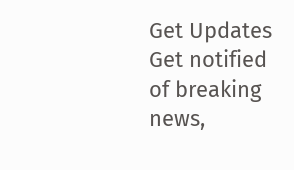Get Updates
Get notified of breaking news,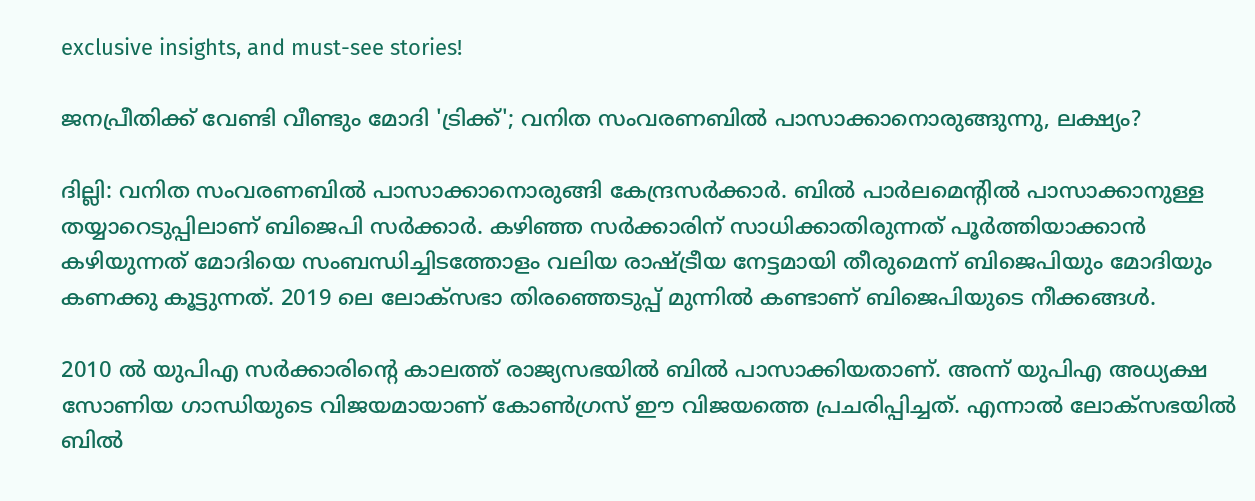exclusive insights, and must-see stories!

ജനപ്രീതിക്ക് വേണ്ടി വീണ്ടും മോദി 'ട്രിക്ക്'; വനിത സംവരണബിൽ പാസാക്കാനൊരുങ്ങുന്നു, ലക്ഷ്യം?

ദില്ലി: വനിത സംവരണബിൽ പാസാക്കാനൊരുങ്ങി കേന്ദ്രസർക്കാർ. ബിൽ പാർലമെന്റിൽ പാസാക്കാനുള്ള തയ്യാറെടുപ്പിലാണ് ബിജെപി സർക്കാർ. കഴിഞ്ഞ സര്‍ക്കാരിന് സാധിക്കാതിരുന്നത് പൂര്‍ത്തിയാക്കാന്‍ കഴിയുന്നത് മോദിയെ സംബന്ധിച്ചിടത്തോളം വലിയ രാഷ്ട്രീയ നേട്ടമായി തീരുമെന്ന് ബിജെപിയും മോദിയും കണക്കു കൂട്ടുന്നത്. 2019 ലെ ലോക്‌സഭാ തിരഞ്ഞെടുപ്പ് മുന്നില്‍ കണ്ടാണ് ബിജെപിയുടെ നീക്കങ്ങൾ.

2010 ല്‍ യുപിഎ സര്‍ക്കാരിന്റെ കാലത്ത് രാജ്യസഭയില്‍ ബില്‍ പാസാക്കിയതാണ്. അന്ന് യുപിഎ അധ്യക്ഷ സോണിയ ഗാന്ധിയുടെ വിജയമായാണ് കോണ്‍ഗ്രസ് ഈ വിജയത്തെ പ്രചരിപ്പിച്ചത്. എന്നാല്‍ ലോക്‌സഭയില്‍ ബില്‍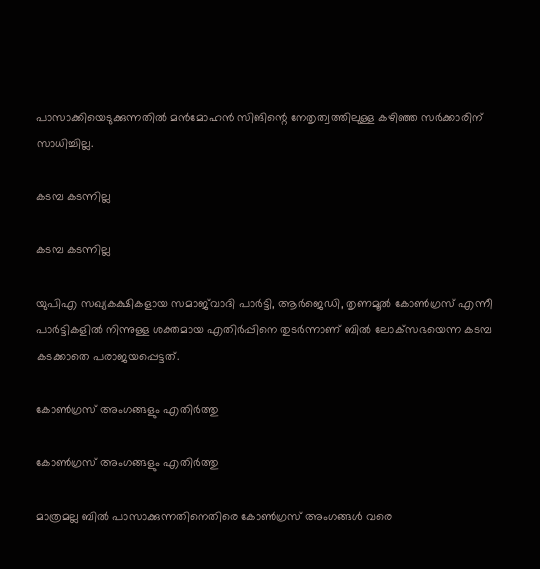പാസാക്കിയെടുക്കുന്നതില്‍ മന്‍മോഹന്‍ സിങിന്റെ നേതൃത്വത്തിലുള്ള കഴിഞ്ഞ സര്‍ക്കാരിന് സാധിച്ചില്ല.

കടമ്പ കടന്നില്ല

കടമ്പ കടന്നില്ല

യുപിഎ സഖ്യകക്ഷികളായ സമാജ്‌വാദി പാര്‍ട്ടി, ആര്‍ജെഡി, തൃണമൂല്‍ കോണ്‍ഗ്രസ് എന്നീ പാര്‍ട്ടികളില്‍ നിന്നുള്ള ശക്തമായ എതിര്‍പ്പിനെ തുടര്‍ന്നാണ് ബില്‍ ലോക്‌സഭയെന്ന കടമ്പ കടക്കാതെ പരാജയപ്പെട്ടത്.

കോൺഗ്രസ് അംഗങ്ങളും എതിർത്തു

കോൺഗ്രസ് അംഗങ്ങളും എതിർത്തു

മാത്രമല്ല ബില്‍ പാസാക്കുന്നതിനെതിരെ കോണ്‍ഗ്രസ് അംഗങ്ങള്‍ വരെ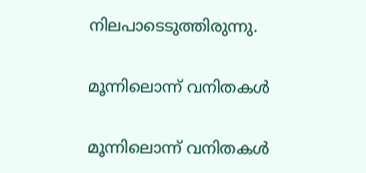നിലപാടെടുത്തിരുന്നു.

മൂന്നിലൊന്ന് വനിതകൾ

മൂന്നിലൊന്ന് വനിതകൾ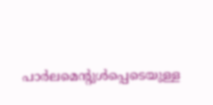പാര്‍ലമെന്റുള്‍പ്പെടെയുള്ള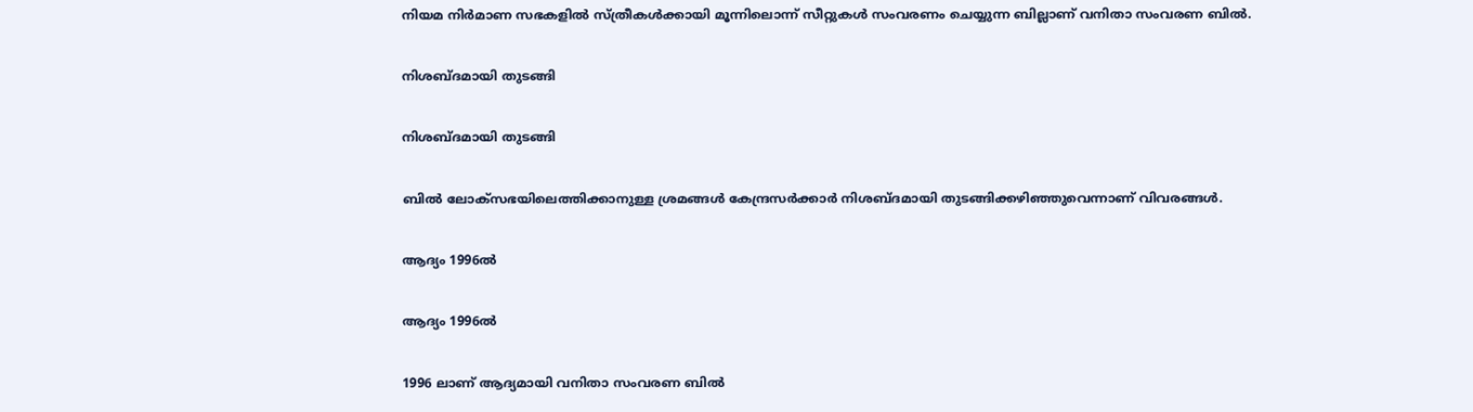നിയമ നിര്‍മാണ സഭകളില്‍ സ്ത്രീകള്‍ക്കായി മൂന്നിലൊന്ന് സീറ്റുകള്‍ സംവരണം ചെയ്യുന്ന ബില്ലാണ് വനിതാ സംവരണ ബില്‍.

നിശബ്ദമായി തുടങ്ങി

നിശബ്ദമായി തുടങ്ങി

ബില്‍ ലോക്‌സഭയിലെത്തിക്കാനുള്ള ശ്രമങ്ങള്‍ കേന്ദ്രസര്‍ക്കാര്‍ നിശബ്ദമായി തുടങ്ങിക്കഴിഞ്ഞുവെന്നാണ് വിവരങ്ങള്‍.

ആദ്യം 1996ൽ

ആദ്യം 1996ൽ

1996 ലാണ് ആദ്യമായി വനിതാ സംവരണ ബില്‍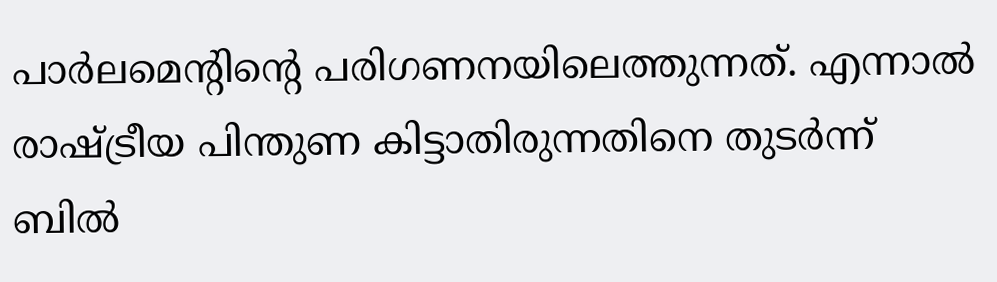പാര്‍ലമെന്റിന്റെ പരിഗണനയിലെത്തുന്നത്. എന്നാല്‍ രാഷ്ട്രീയ പിന്തുണ കിട്ടാതിരുന്നതിനെ തുടര്‍ന്ന് ബില്‍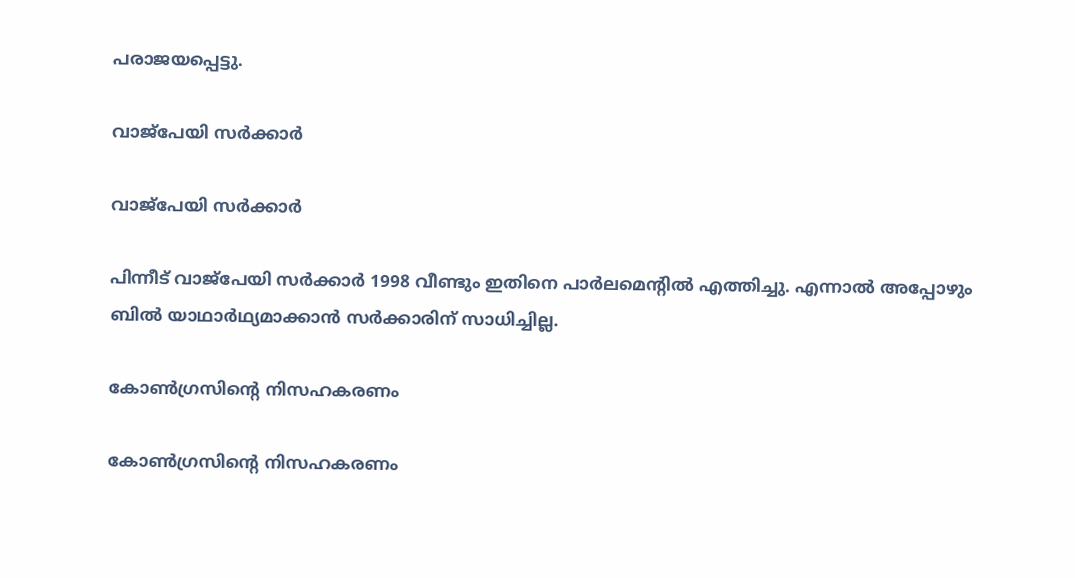പരാജയപ്പെട്ടു.

വാജ്പേയി സർക്കാർ

വാജ്പേയി സർക്കാർ

പിന്നീട് വാജ്‌പേയി സര്‍ക്കാര്‍ 1998 വീണ്ടും ഇതിനെ പാര്‍ലമെന്റില്‍ എത്തിച്ചു. എന്നാല്‍ അപ്പോഴും ബില്‍ യാഥാര്‍ഥ്യമാക്കാന്‍ സര്‍ക്കാരിന് സാധിച്ചില്ല.

കോൺഗ്രസിന്റെ നിസഹകരണം

കോൺഗ്രസിന്റെ നിസഹകരണം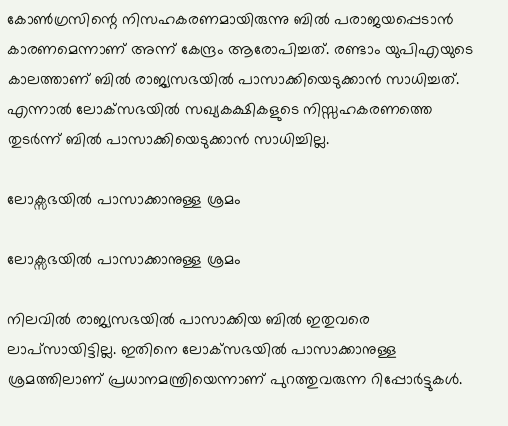കോണ്‍ഗ്രസിന്റെ നിസഹകരണമായിരുന്നു ബില്‍ പരാജയപ്പെടാന്‍ കാരണമെന്നാണ് അന്ന് കേന്ദ്രം ആരോപിച്ചത്. രണ്ടാം യുപിഎയുടെ കാലത്താണ് ബില്‍ രാജ്യസഭയില്‍ പാസാക്കിയെടുക്കാന്‍ സാധിച്ചത്. എന്നാല്‍ ലോക്‌സഭയില്‍ സഖ്യകക്ഷികളുടെ നിസ്സഹകരണത്തെ തുടര്‍ന്ന് ബില്‍ പാസാക്കിയെടുക്കാൻ സാധിച്ചില്ല.

ലോക്സഭയിൽ പാസാക്കാനുള്ള ശ്രമം

ലോക്സഭയിൽ പാസാക്കാനുള്ള ശ്രമം

നിലവില്‍ രാജ്യസഭയില്‍ പാസാക്കിയ ബില്‍ ഇതുവരെ ലാപ്‌സായിട്ടില്ല. ഇതിനെ ലോക്‌സഭയില്‍ പാസാക്കാനുള്ള ശ്രമത്തിലാണ് പ്രധാനമന്ത്രിയെന്നാണ് പുറത്തുവരുന്ന റിപ്പോർട്ടുകൾ.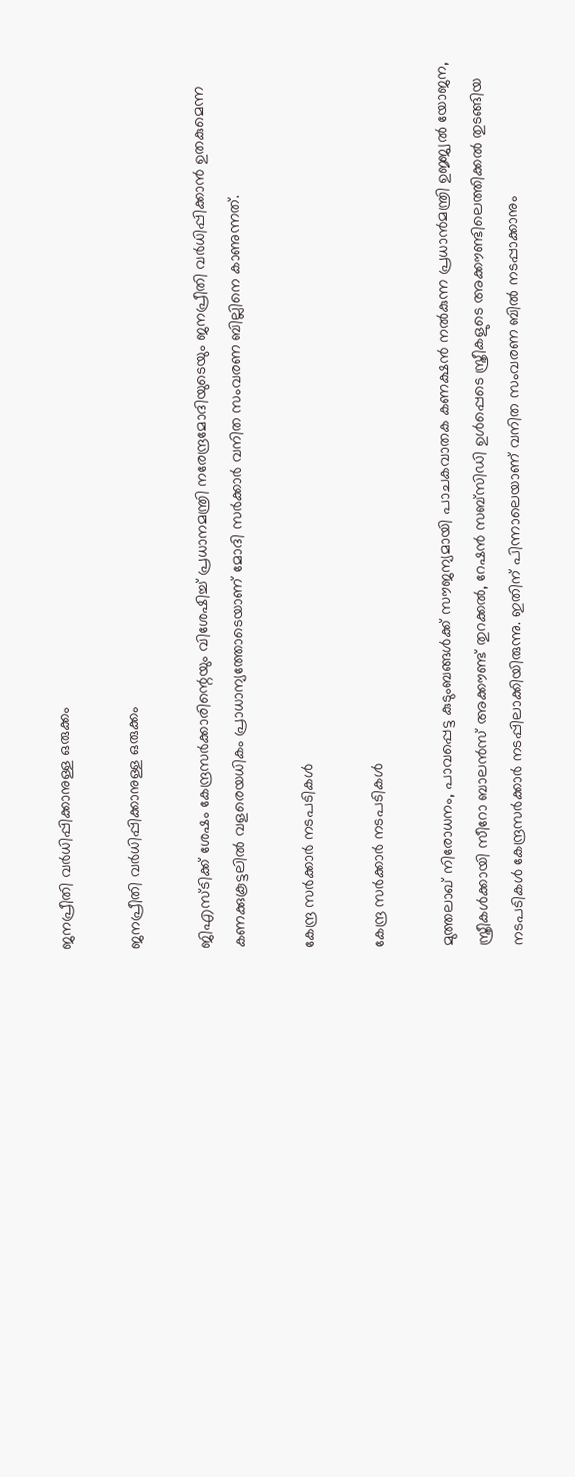ജനപ്രീതി വർധിപ്പിക്കാനുള്ള ഒരുക്കം

ജനപ്രീതി വർധിപ്പിക്കാനുള്ള ഒരുക്കം

ജിഎസ്ടിക്ക് ശേഷം കേന്ദ്രസര്‍ക്കാരിന്റെയും വിശേഷിച്ച് പ്രധാനമന്ത്രി നരേന്ദ്രമോദിയുടെയും ജനപ്രീതി വര്‍ധിപ്പിക്കാന്‍ ഉതകുമെന്ന കണക്കുകൂട്ടലില്‍ വളരെയധികം പ്രാധാന്യത്തോടെയാണ് മോദി സർക്കാർ വനിത സംവരണ ബില്ലിനെ കാണുന്നത്.

കേന്ദ്ര സർക്കാർ നടപടികൾ

കേന്ദ്ര സർക്കാർ നടപടികൾ

മുത്തലാഖ് നിരോധനം, പാവപ്പെട്ട കുടുംബങ്ങള്‍ക്ക് സൗജന്യമായി പാചകവാതക കണക്ഷന്‍ നല്‍കുന്ന പ്രധാന്‍മന്ത്രി ഉജ്ജ്വല്‍ യോജന, സ്ത്രീകള്‍ക്കായി സീറോ ബാലന്‍സ് അക്കൗണ്ട് തുറക്കല്‍, റേഷന്‍ സബ്‌സിഡി ഉള്‍പ്പെടെ സ്ത്രീകളുടെ അക്കൗണ്ടിലെത്തിക്കല്‍ തുടങ്ങിയ നടപടികള്‍ കേന്ദ്രസര്‍ക്കാര്‍ നടപ്പിലാക്കിയിരുന്നു. ഇതിന് പിന്നാലെയാണ് വനിത സംവരണ ബിൽ നടപ്പാക്കാനും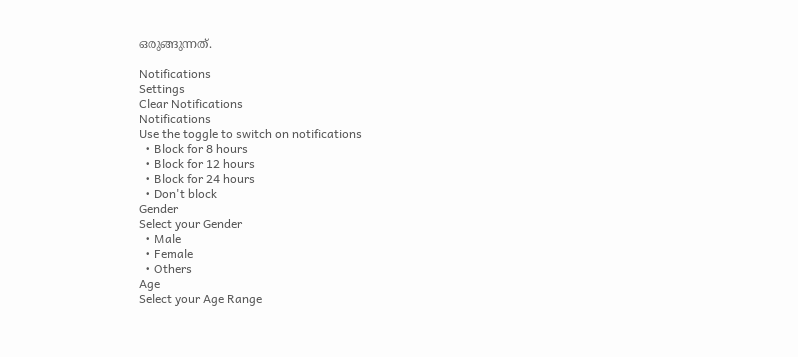ഒരുങ്ങുന്നത്.

Notifications
Settings
Clear Notifications
Notifications
Use the toggle to switch on notifications
  • Block for 8 hours
  • Block for 12 hours
  • Block for 24 hours
  • Don't block
Gender
Select your Gender
  • Male
  • Female
  • Others
Age
Select your Age Range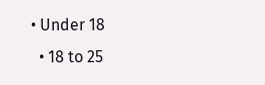• Under 18
  • 18 to 25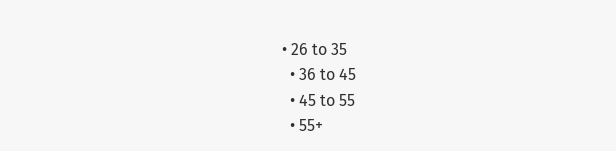• 26 to 35
  • 36 to 45
  • 45 to 55
  • 55+